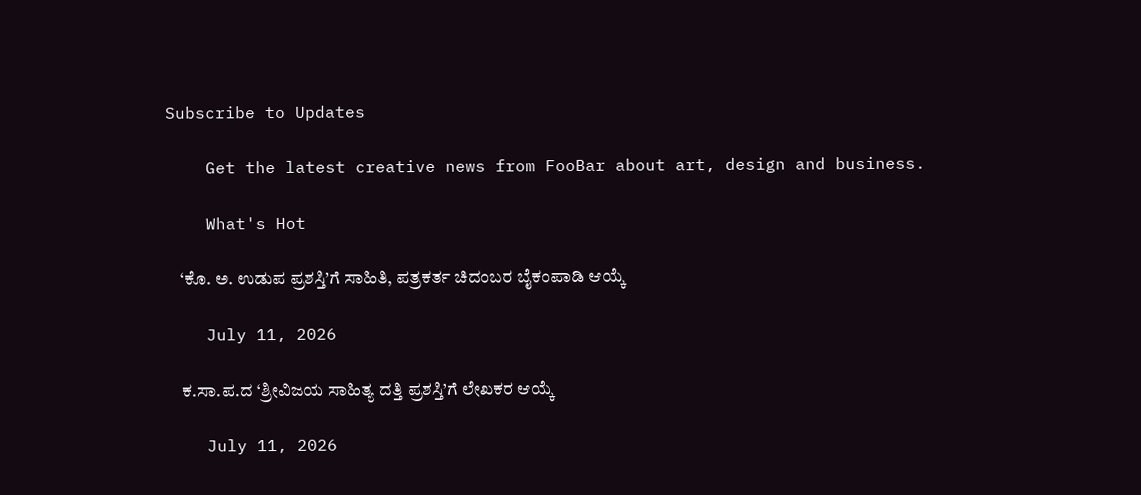Subscribe to Updates

    Get the latest creative news from FooBar about art, design and business.

    What's Hot

    ‘ಕೊ. ಅ. ಉಡುಪ ಪ್ರಶಸ್ತಿ’ಗೆ ಸಾಹಿತಿ, ಪತ್ರಕರ್ತ ಚಿದಂಬರ ಬೈಕಂಪಾಡಿ ಆಯ್ಕೆ

    July 11, 2026

    ಕ.ಸಾ.ಪ.ದ ‘ಶ್ರೀವಿಜಯ ಸಾಹಿತ್ಯ ದತ್ತಿ ಪ್ರಶಸ್ತಿ’ಗೆ ಲೇಖಕರ ಆಯ್ಕೆ

    July 11, 2026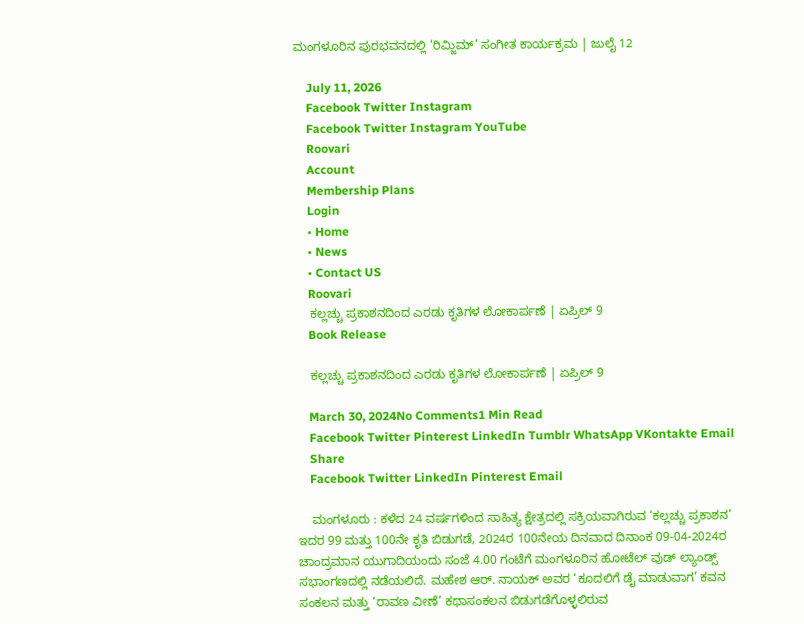ಮಂಗಳೂರಿನ ಪುರಭವನದಲ್ಲಿ ‘ರಿಮ್ಜಿಮ್’ ಸಂಗೀತ ಕಾರ್ಯಕ್ರಮ | ಜುಲೈ 12

    July 11, 2026
    Facebook Twitter Instagram
    Facebook Twitter Instagram YouTube
    Roovari
    Account
    Membership Plans
    Login
    • Home
    • News
    • Contact US
    Roovari
    ಕಲ್ಲಚ್ಚು ಪ್ರಕಾಶನದಿಂದ ಎರಡು ಕೃತಿಗಳ ಲೋಕಾರ್ಪಣೆ | ಏಪ್ರಿಲ್ 9
    Book Release

    ಕಲ್ಲಚ್ಚು ಪ್ರಕಾಶನದಿಂದ ಎರಡು ಕೃತಿಗಳ ಲೋಕಾರ್ಪಣೆ | ಏಪ್ರಿಲ್ 9

    March 30, 2024No Comments1 Min Read
    Facebook Twitter Pinterest LinkedIn Tumblr WhatsApp VKontakte Email
    Share
    Facebook Twitter LinkedIn Pinterest Email

    ಮಂಗಳೂರು : ಕಳೆದ 24 ವರ್ಷಗಳಿಂದ ಸಾಹಿತ್ಯ ಕ್ಷೇತ್ರದಲ್ಲಿ ಸಕ್ರಿಯವಾಗಿರುವ ‘ಕಲ್ಲಚ್ಚು ಪ್ರಕಾಶನ’ ಇದರ 99 ಮತ್ತು 100ನೇ ಕೃತಿ ಬಿಡುಗಡೆ, 2024ರ 100ನೇಯ ದಿನವಾದ ದಿನಾಂಕ 09-04-2024ರ ಚಾಂದ್ರಮಾನ ಯುಗಾದಿಯಂದು ಸಂಜೆ 4.00 ಗಂಟೆಗೆ ಮಂಗಳೂರಿನ ಹೋಟೆಲ್ ವುಡ್ ಲ್ಯಾಂಡ್ಸ್ ಸಭಾಂಗಣದಲ್ಲಿ ನಡೆಯಲಿದೆ. ಮಹೇಶ ಆರ್. ನಾಯಕ್ ಅವರ ‘ಕೂದಲಿಗೆ ಡೈ ಮಾಡುವಾಗ’ ಕವನ ಸಂಕಲನ ಮತ್ತು ‘ರಾವಣ ವೀಣೆ’ ಕಥಾಸಂಕಲನ ಬಿಡುಗಡೆಗೊಳ್ಳಲಿರುವ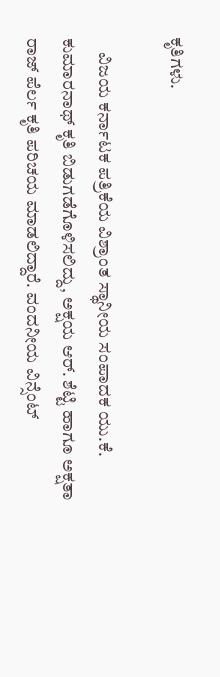ಕೃತಿಗಳು.

    ವಿಜಯ ಕರ್ನಾಟಕ ಪತ್ರಿಕೆಯ ವಿಶ್ರಾಂತ ಸ್ಥಾನೀಯ ಸಂಪಾದಕ ಯು.ಕೆ. ಕುಮಾರನಾಥ್ ಕೃತಿ ಬಿಡುಗಡೆಗೊಳಿಸಲಿದ್ದು, ಅಕ್ಷಯ ಆರ್. ಶೆಟ್ಟಿ ಹಾಗೂ ಅಕ್ಷತಾ ರಾಜ್ ಪೆರ್ಲ ಕೃತಿ ಪರಿಚಯ ಮಾಡಲಿದ್ದಾರೆ. ವಂದನೀಯ ವಿನ್ಸೆಂಟ್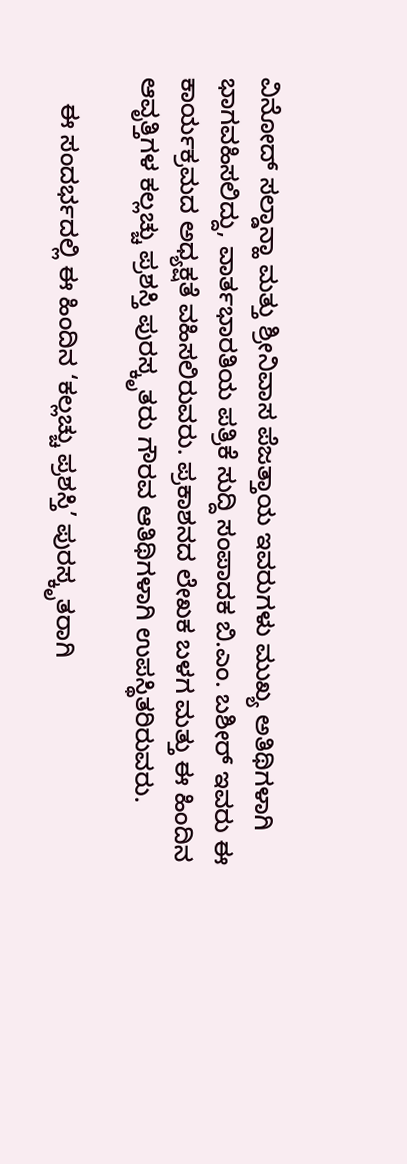ವಿನೋದ್ ಸಲ್ಡಾನ್ಹಾ ಮತ್ತು ಶ್ರೀನಿವಾಸ ಪೆಜತ್ತಾಯ ಇವರುಗಳು ಮುಖ್ಯ ಅತಿಥಿಗಳಾಗಿ ಭಾಗವಹಿಸಲಿದ್ದು, ವಾರ್ತಭಾರತಿಯ ಪತ್ರಿಕೆ ಸುದ್ದಿ ಸಂಪಾದಕ ಬಿ.ಎಂ. ಬಶೀರ್ ಇವರು ಈ ಕಾರ್ಯಕ್ರಮದ ಅಧ್ಯಕ್ಷತೆ ವಹಿಸಲಿರುವರು. ಪ್ರಕಾಶನದ ಲೇಖಕ ಬಳಗ ಮತ್ತು ಈ ಹಿಂದಿನ ಆವೃತ್ತಿಗಳ ಕಲ್ಲಚ್ಚು ಪ್ರಶಸ್ತಿ ಪುರಸ್ಕೃತರು ಗೌರವ ಆತಿಥಿಗಳಾಗಿ ಉಪಸ್ಥಿತರಿರುವರು.

    ಈ ಸಂದರ್ಭದಲ್ಲಿ ಈ ಹಿಂದಿನ ‘ಕಲ್ಲಚ್ಚು ಪ್ರಶಸ್ತಿ’ ಪುರಸ್ಕೃತರಾಗಿ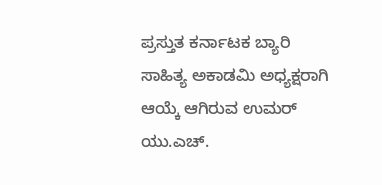ಪ್ರಸ್ತುತ ಕರ್ನಾಟಕ ಬ್ಯಾರಿ ಸಾಹಿತ್ಯ ಅಕಾಡಮಿ ಅಧ್ಯಕ್ಷರಾಗಿ ಆಯ್ಕೆ ಆಗಿರುವ ಉಮರ್ ಯು.ಎಚ್.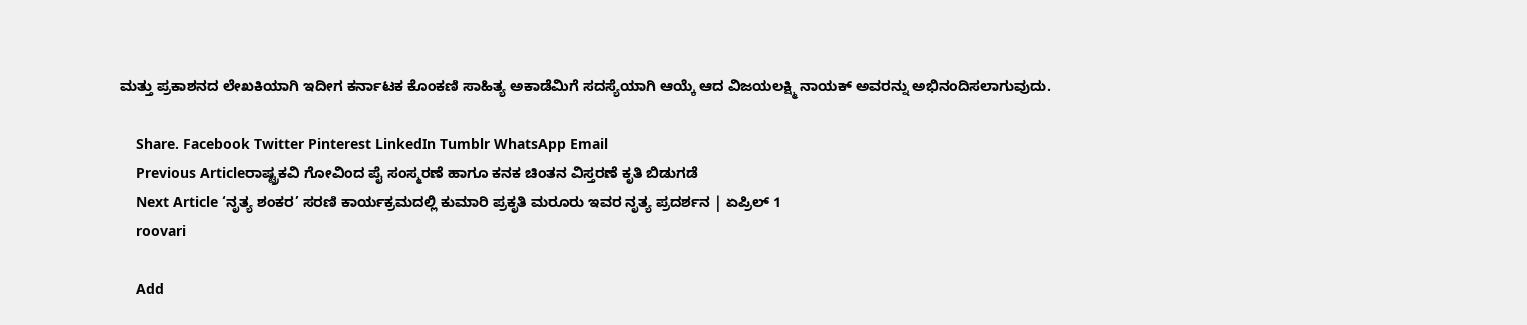ಮತ್ತು ಪ್ರಕಾಶನದ ಲೇಖಕಿಯಾಗಿ ಇದೀಗ ಕರ್ನಾಟಕ ಕೊಂಕಣಿ ಸಾಹಿತ್ಯ ಅಕಾಡೆಮಿಗೆ ಸದಸ್ಯೆಯಾಗಿ ಆಯ್ಕೆ ಆದ ವಿಜಯಲಕ್ಷ್ಮಿ ನಾಯಕ್ ಅವರನ್ನು ಅಭಿನಂದಿಸಲಾಗುವುದು.

    Share. Facebook Twitter Pinterest LinkedIn Tumblr WhatsApp Email
    Previous Articleರಾಷ್ಟ್ರಕವಿ ಗೋವಿಂದ ಪೈ ಸಂಸ್ಮರಣೆ ಹಾಗೂ ಕನಕ ಚಿಂತನ ವಿಸ್ತರಣೆ ಕೃತಿ ಬಿಡುಗಡೆ
    Next Article ‘ನೃತ್ಯ ಶಂಕರ’ ಸರಣಿ ಕಾರ್ಯಕ್ರಮದಲ್ಲಿ ಕುಮಾರಿ ಪ್ರಕೃತಿ ಮರೂರು ಇವರ ನೃತ್ಯ ಪ್ರದರ್ಶನ | ಏಪ್ರಿಲ್ 1
    roovari

    Add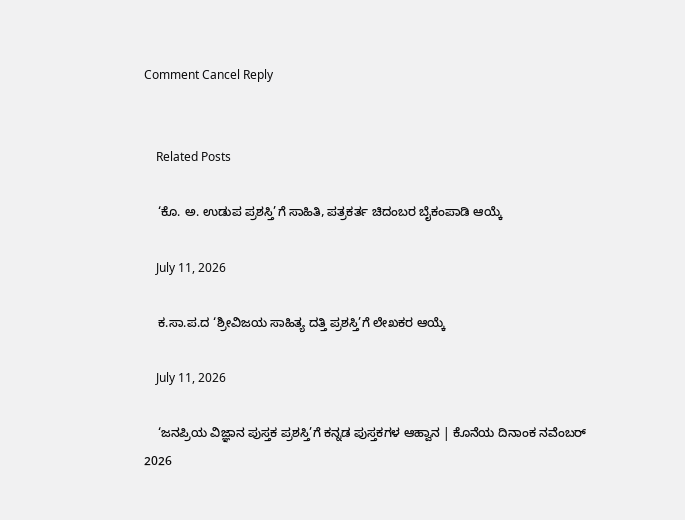Comment Cancel Reply


    Related Posts

    ‘ಕೊ. ಅ. ಉಡುಪ ಪ್ರಶಸ್ತಿ’ಗೆ ಸಾಹಿತಿ, ಪತ್ರಕರ್ತ ಚಿದಂಬರ ಬೈಕಂಪಾಡಿ ಆಯ್ಕೆ

    July 11, 2026

    ಕ.ಸಾ.ಪ.ದ ‘ಶ್ರೀವಿಜಯ ಸಾಹಿತ್ಯ ದತ್ತಿ ಪ್ರಶಸ್ತಿ’ಗೆ ಲೇಖಕರ ಆಯ್ಕೆ

    July 11, 2026

    ‘ಜನಪ್ರಿಯ ವಿಜ್ಞಾನ ಪುಸ್ತಕ ಪ್ರಶಸ್ತಿ’ಗೆ ಕನ್ನಡ ಪುಸ್ತಕಗಳ ಆಹ್ವಾನ | ಕೊನೆಯ ದಿನಾಂಕ ನವೆಂಬರ್ 2026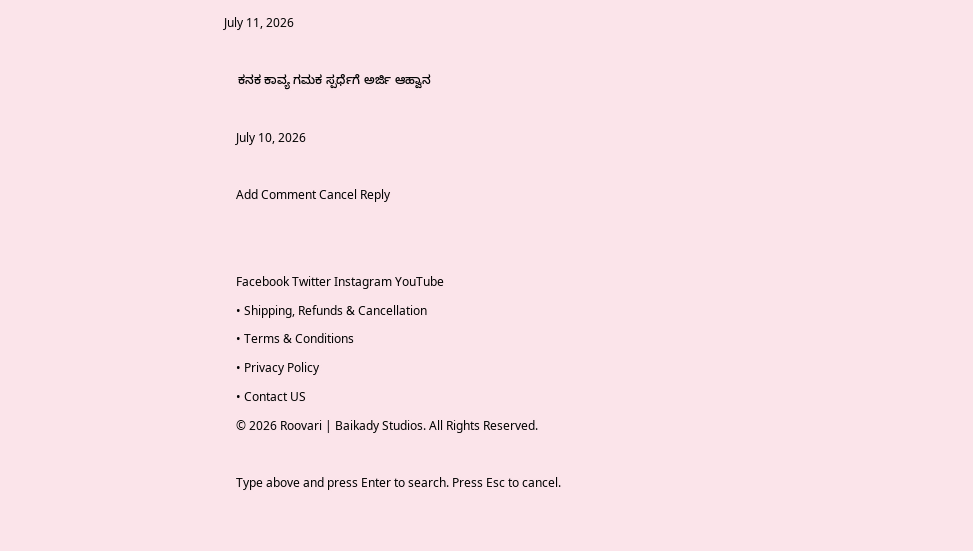July 11, 2026

    ಕನಕ ಕಾವ್ಯ ಗಮಕ ಸ್ಪರ್ಧೆಗೆ ಅರ್ಜಿ ಆಹ್ವಾನ

    July 10, 2026

    Add Comment Cancel Reply


    Facebook Twitter Instagram YouTube
    • Shipping, Refunds & Cancellation
    • Terms & Conditions
    • Privacy Policy
    • Contact US
    © 2026 Roovari | Baikady Studios. All Rights Reserved.

    Type above and press Enter to search. Press Esc to cancel.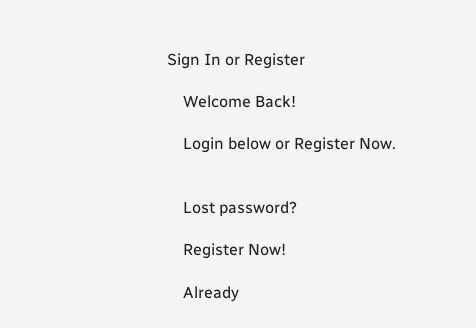Sign In or Register

    Welcome Back!

    Login below or Register Now.


    Lost password?

    Register Now!

    Already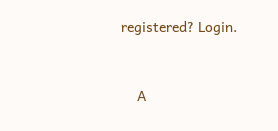registered? Login.


    A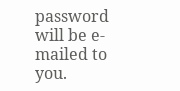password will be e-mailed to you.